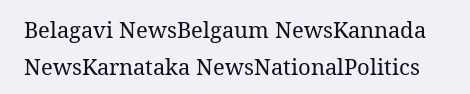Belagavi NewsBelgaum NewsKannada NewsKarnataka NewsNationalPolitics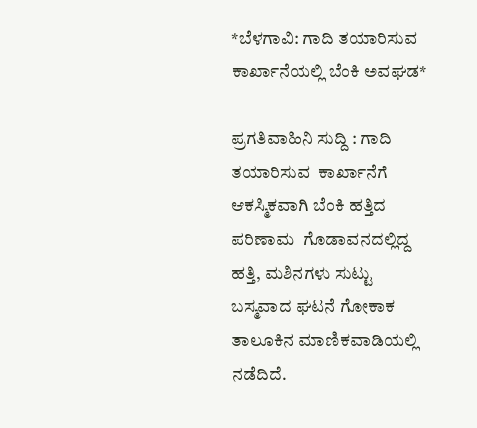*ಬೆಳಗಾವಿ: ಗಾದಿ ತಯಾರಿಸುವ ಕಾರ್ಖಾನೆಯಲ್ಲಿ ಬೆಂಕಿ ಅವಘಡ*

ಪ್ರಗತಿವಾಹಿನಿ ಸುದ್ದಿ : ಗಾದಿ ತಯಾರಿಸುವ  ಕಾರ್ಖಾನೆಗೆ ಆಕಸ್ಮಿಕವಾಗಿ ಬೆಂಕಿ‌ ಹತ್ತಿದ ಪರಿಣಾಮ  ಗೊಡಾವನದಲ್ಲಿದ್ದ ಹತ್ತಿ, ಮಶಿನಗಳು ಸುಟ್ಟು ಬಸ್ಮವಾದ ಘಟನೆ ಗೋಕಾಕ ತಾಲೂಕಿನ ಮಾಣಿಕವಾಡಿಯಲ್ಲಿ ನಡೆದಿದೆ.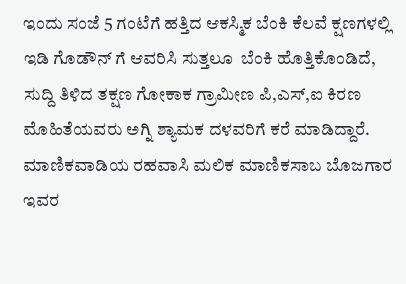ಇಂದು ಸಂಜೆ 5 ಗಂಟೆಗೆ ಹತ್ತಿದ ಆಕಸ್ಮಿಕ ಬೆಂಕಿ ಕೆಲವೆ ಕ್ಷಣಗಳಲ್ಲಿ ಇಡಿ ಗೊಡೌನ್ ಗೆ ಆವರಿಸಿ ಸುತ್ತಲೂ  ಬೆಂಕಿ ಹೊತ್ತಿಕೊಂಡಿದೆ, ಸುದ್ದಿ ತಿಳಿದ ತಕ್ಷಣ ಗೋಕಾಕ ಗ್ರಾಮೀಣ ಪಿ,ಎಸ್,ಐ ಕಿರಣ ಮೊಹಿತೆಯವರು ಅಗ್ನಿ ಶ್ಯಾಮಕ ದಳವರಿಗೆ ಕರೆ ಮಾಡಿದ್ದಾರೆ. ಮಾಣಿಕವಾಡಿಯ ರಹವಾಸಿ ಮಲಿಕ‌ ಮಾಣಿಕಸಾಬ ಬೊಜಗಾರ ಇವರ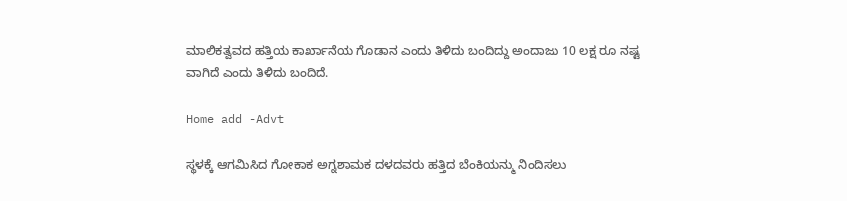ಮಾಲಿಕತ್ವವದ ಹತ್ತಿಯ ಕಾರ್ಖಾನೆಯ ಗೊಡಾನ ಎಂದು ತಿಳಿದು ಬಂದಿದ್ದು ಅಂದಾಜು 10 ಲಕ್ಷ ರೂ ನಷ್ಟ ವಾಗಿದೆ ಎಂದು ತಿಳಿದು ಬಂದಿದೆ.

Home add -Advt

ಸ್ಥಳಕ್ಕೆ ಆಗಮಿಸಿದ ಗೋಕಾಕ ಅಗ್ನಶಾಮಕ ದಳದವರು ಹತ್ತಿದ ಬೆಂಕಿಯನ್ಮು ನಿಂದಿಸಲು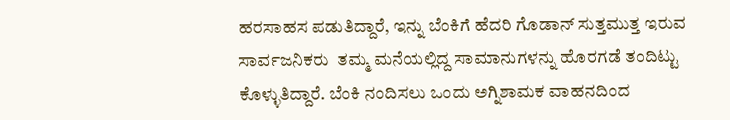ಹರಸಾಹಸ ಪಡುತಿದ್ದಾರೆ, ಇನ್ನು ಬೆಂಕಿಗೆ ಹೆದರಿ ಗೊಡಾನ್ ಸುತ್ತಮುತ್ತ ಇರುವ ಸಾರ್ವಜನಿಕರು  ತಮ್ಮ ಮನೆಯಲ್ಲಿದ್ದ ಸಾಮಾನುಗಳನ್ನು ಹೊರಗಡೆ ತಂದಿಟ್ಟು ಕೊಳ್ಳುತಿದ್ದಾರೆ. ಬೆಂಕಿ ನಂದಿಸಲು ಒಂದು ಅಗ್ನಿಶಾಮಕ ವಾಹನದಿಂದ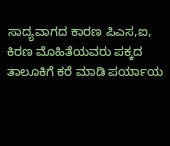ಸಾದ್ಯವಾಗದ ಕಾರಣ ಪಿಎಸ,ಐ, ಕಿರಣ ಮೊಹಿತೆಯವರು ಪಕ್ಕದ ತಾಲೂಕಿಗೆ ಕರೆ ಮಾಡಿ ಪರ್ಯಾಯ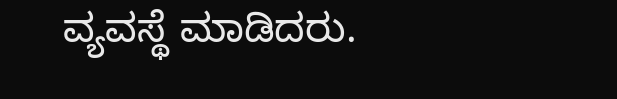ವ್ಯವಸ್ಥೆ ಮಾಡಿದರು.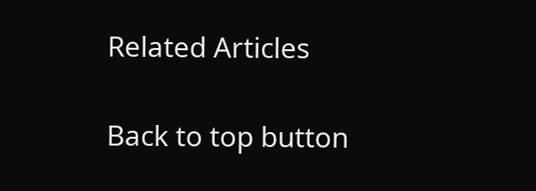Related Articles

Back to top button